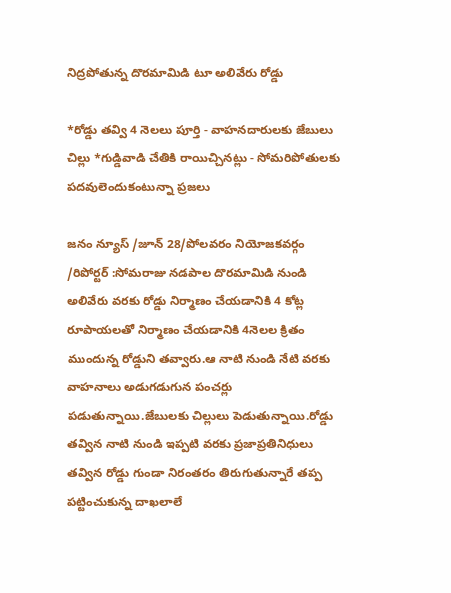నిద్రపోతున్న దొరమామిడి టూ అలివేరు రోడ్డు

*రోడ్డు తవ్వి 4 నెలలు పూర్తి - వాహనదారులకు జేబులు చిల్లు *గుడ్డివాడి చేతికి రాయిచ్చినట్లు - సోమరిపోతులకు పదవులెందుకంటున్నా ప్రజలు

జనం న్యూస్ /జూన్ 28/పోలవరం నియోజకవర్గం /రిపోర్టర్ :సోమరాజు నడపాల దొరమామిడి నుండి అలివేరు వరకు రోడ్డు నిర్మాణం చేయడానికి 4 కోట్ల రూపాయలతో నిర్మాణం చేయడానికి 4నెలల క్రితం ముందున్న రోడ్డుని తవ్వారు.ఆ నాటి నుండి నేటి వరకు వాహనాలు అడుగడుగున పంచర్లు పడుతున్నాయి.జేబులకు చిల్లులు పెడుతున్నాయి.రోడ్డు తవ్విన నాటి నుండి ఇప్పటి వరకు ప్రజాప్రతినిధులు తవ్విన రోడ్డు గుండా నిరంతరం తిరుగుతున్నారే తప్ప పట్టించుకున్న దాఖలాలే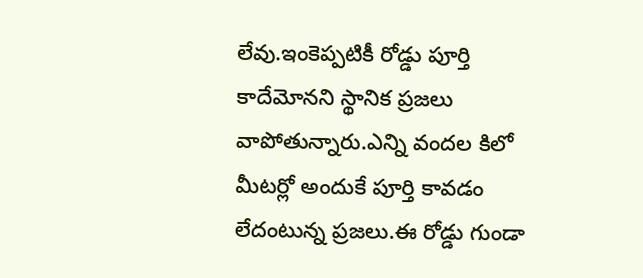లేవు.ఇంకెప్పటికీ రోడ్డు పూర్తి కాదేమోనని స్థానిక ప్రజలు వాపోతున్నారు.ఎన్ని వందల కిలో మీటర్లో అందుకే పూర్తి కావడం లేదంటున్న ప్రజలు.ఈ రోడ్డు గుండా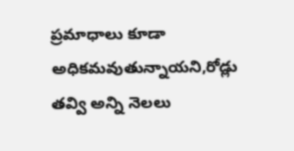ప్రమాధాలు కూడా అధికమవుతున్నాయని,రోడ్లు తవ్వి అన్ని నెలలు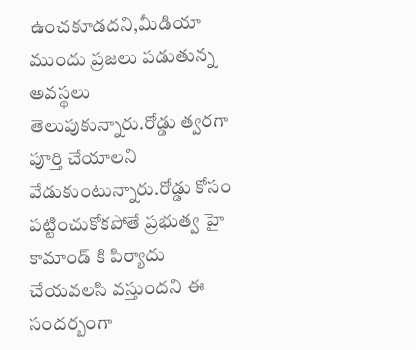ఉంచకూడదని,మీడియా ముందు ప్రజలు పడుతున్న అవస్థలు తెలుపుకున్నారు.రోడ్డు త్వరగా పూర్తి చేయాలని వేడుకుంటున్నారు.రోడ్డు కోసం పట్టించుకోకపోతే ప్రభుత్వ హై కామాండ్ కి పిర్యాదు చేయవలసి వస్తుందని ఈ సందర్బంగా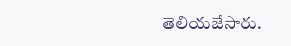తెలియజేసారు.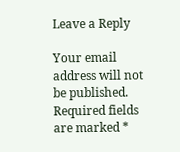Leave a Reply

Your email address will not be published. Required fields are marked *